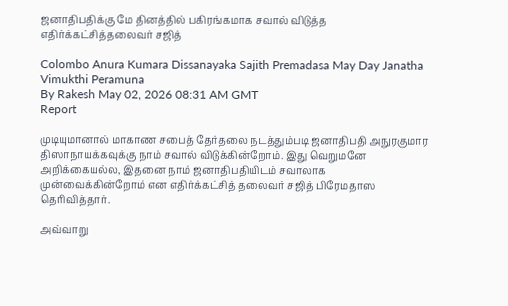ஜனாதிபதிக்கு மே தினத்தில் பகிரங்கமாக சவால் விடுத்த எதிர்க்கட்சித்தலைவர் சஜித்

Colombo Anura Kumara Dissanayaka Sajith Premadasa May Day Janatha Vimukthi Peramuna
By Rakesh May 02, 2026 08:31 AM GMT
Report

முடியுமானால் மாகாண சபைத் தேர்தலை நடத்தும்படி ஜனாதிபதி அநுரகுமார திஸாநாயக்கவுக்கு நாம் சவால் விடுக்கின்றோம். இது வெறுமனே அறிக்கையல்ல, இதனை நாம் ஜனாதிபதியிடம் சவாலாக முன்வைக்கின்றோம் என எதிர்க்கட்சித் தலைவர் சஜித் பிரேமதாஸ தெரிவித்தார்.

அவ்வாறு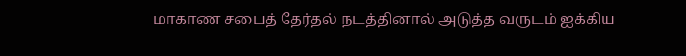மாகாண சபைத் தேர்தல் நடத்தினால் அடுத்த வருடம் ஐக்கிய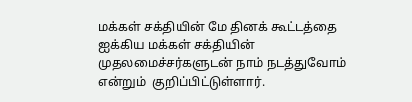மக்கள் சக்தியின் மே தினக் கூட்டத்தை ஐக்கிய மக்கள் சக்தியின் முதலமைச்சர்களுடன் நாம் நடத்துவோம் என்றும்  குறிப்பிட்டுள்ளார்.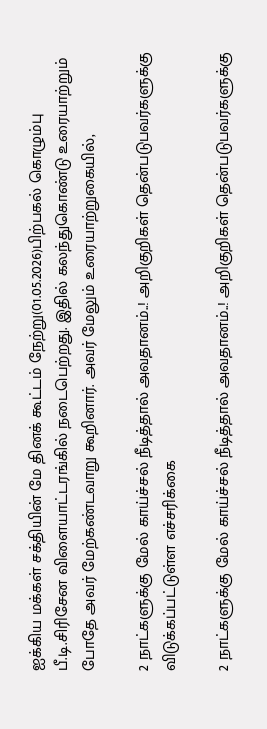ஐக்கிய மக்கள் சக்தியின் மே தினக் கூட்டம் நேற்று(01.05.2026)பிற்பகல் கொழும்பு பீ.டி.சிரிசேன விளையாட்டரங்கில் நடைபெற்றது. இதில் கலந்துகொண்டு உரையாற்றும் போதே அவர் மேற்கண்டவாறு கூறினார். அவர் மேலும் உரையாற்றுகையில்,

2 நாட்களுக்கு மேல் காய்ச்சல் நீடித்தால் அவதானம்..! அறிகுறிகள் தென்படுபவர்களுக்கு விடுக்கப்பட்டுள்ள எச்சரிக்கை

2 நாட்களுக்கு மேல் காய்ச்சல் நீடித்தால் அவதானம்..! அறிகுறிகள் தென்படுபவர்களுக்கு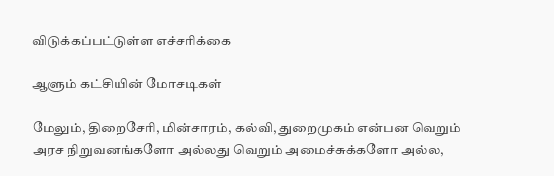விடுக்கப்பட்டுள்ள எச்சரிக்கை

ஆளும் கட்சியின் மோசடிகள்

மேலும், திறைசேரி, மின்சாரம், கல்வி, துறைமுகம் என்பன வெறும் அரச நிறுவனங்களோ அல்லது வெறும் அமைச்சுக்களோ அல்ல,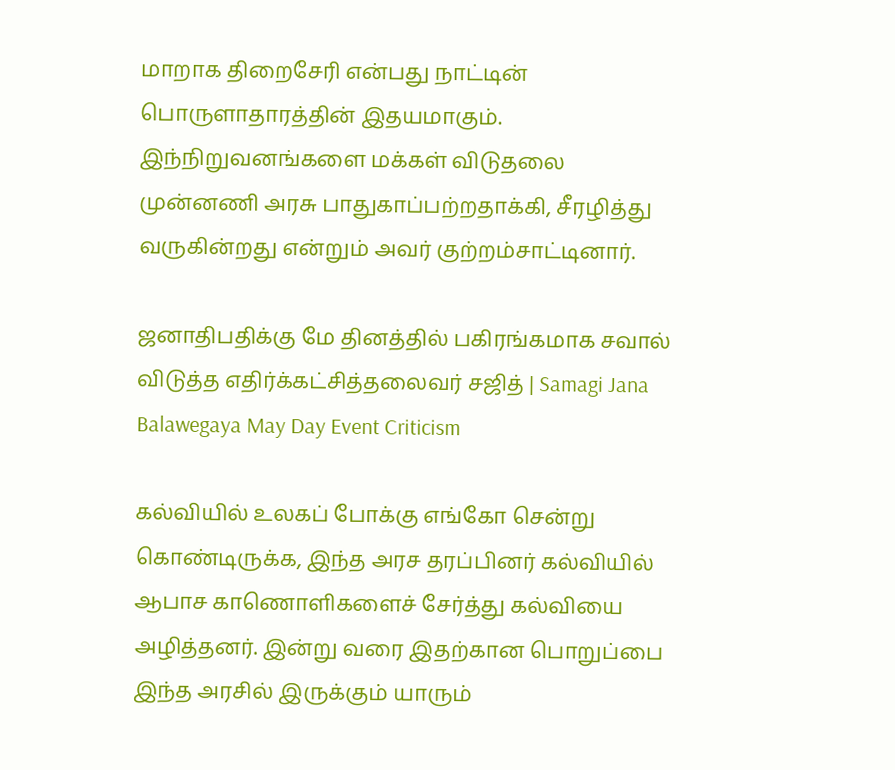மாறாக திறைசேரி என்பது நாட்டின் பொருளாதாரத்தின் இதயமாகும். இந்நிறுவனங்களை மக்கள் விடுதலை முன்னணி அரசு பாதுகாப்பற்றதாக்கி, சீரழித்து வருகின்றது என்றும் அவர் குற்றம்சாட்டினார்.

ஜனாதிபதிக்கு மே தினத்தில் பகிரங்கமாக சவால் விடுத்த எதிர்க்கட்சித்தலைவர் சஜித் | Samagi Jana Balawegaya May Day Event Criticism

கல்வியில் உலகப் போக்கு எங்கோ சென்று கொண்டிருக்க, இந்த அரச தரப்பினர் கல்வியில் ஆபாச காணொளிகளைச் சேர்த்து கல்வியை அழித்தனர். இன்று வரை இதற்கான பொறுப்பை இந்த அரசில் இருக்கும் யாரும்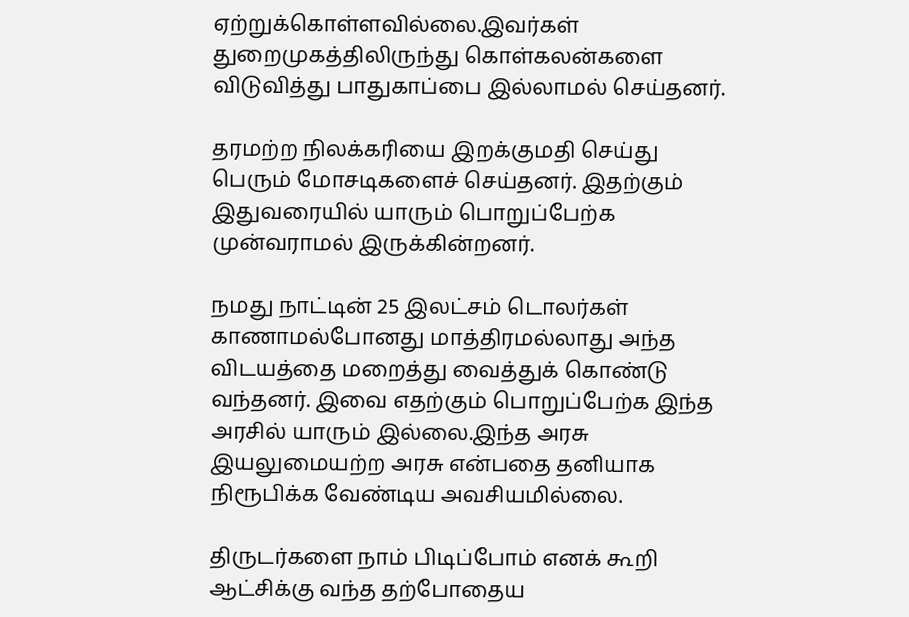ஏற்றுக்கொள்ளவில்லை.இவர்கள் துறைமுகத்திலிருந்து கொள்கலன்களை விடுவித்து பாதுகாப்பை இல்லாமல் செய்தனர்.

தரமற்ற நிலக்கரியை இறக்குமதி செய்து பெரும் மோசடிகளைச் செய்தனர். இதற்கும் இதுவரையில் யாரும் பொறுப்பேற்க முன்வராமல் இருக்கின்றனர்.

நமது நாட்டின் 25 இலட்சம் டொலர்கள் காணாமல்போனது மாத்திரமல்லாது அந்த விடயத்தை மறைத்து வைத்துக் கொண்டு வந்தனர். இவை எதற்கும் பொறுப்பேற்க இந்த அரசில் யாரும் இல்லை.இந்த அரசு இயலுமையற்ற அரசு என்பதை தனியாக நிரூபிக்க வேண்டிய அவசியமில்லை.

திருடர்களை நாம் பிடிப்போம் எனக் கூறி ஆட்சிக்கு வந்த தற்போதைய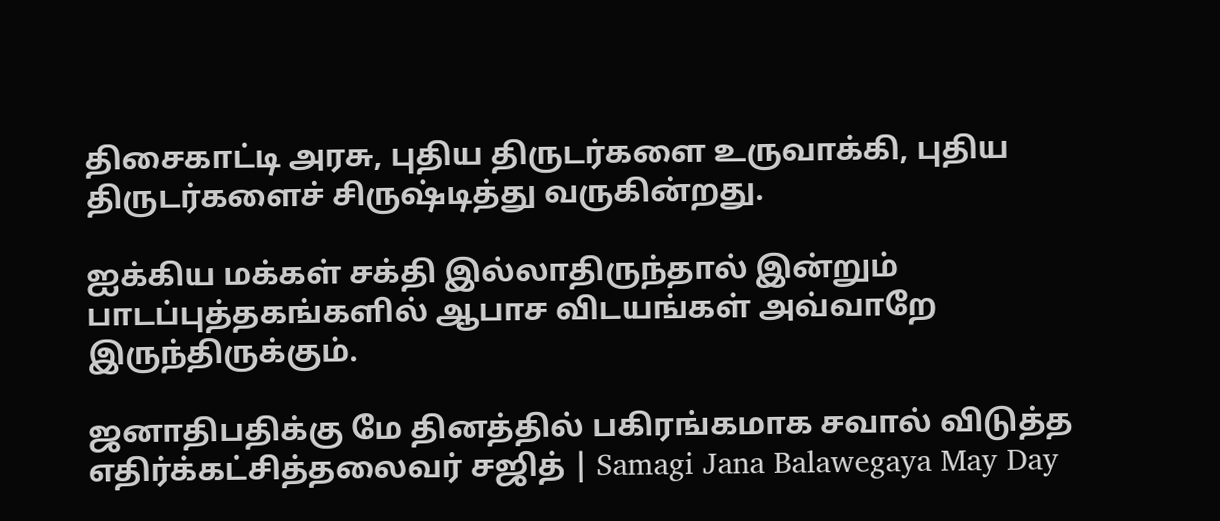திசைகாட்டி அரசு, புதிய திருடர்களை உருவாக்கி, புதிய திருடர்களைச் சிருஷ்டித்து வருகின்றது.

ஐக்கிய மக்கள் சக்தி இல்லாதிருந்தால் இன்றும் பாடப்புத்தகங்களில் ஆபாச விடயங்கள் அவ்வாறே இருந்திருக்கும்.

ஜனாதிபதிக்கு மே தினத்தில் பகிரங்கமாக சவால் விடுத்த எதிர்க்கட்சித்தலைவர் சஜித் | Samagi Jana Balawegaya May Day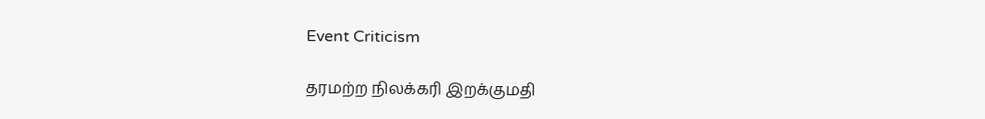Event Criticism

தரமற்ற நிலக்கரி இறக்குமதி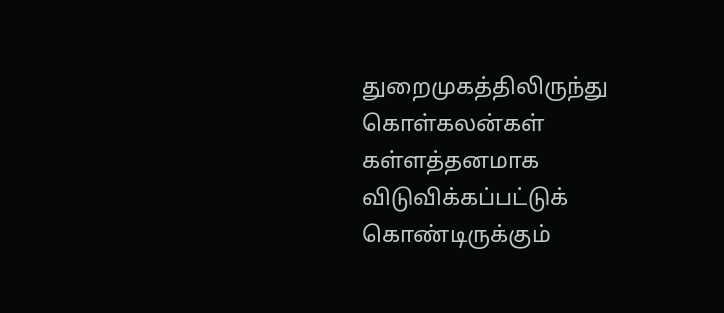துறைமுகத்திலிருந்து கொள்கலன்கள் கள்ளத்தனமாக விடுவிக்கப்பட்டுக் கொண்டிருக்கும்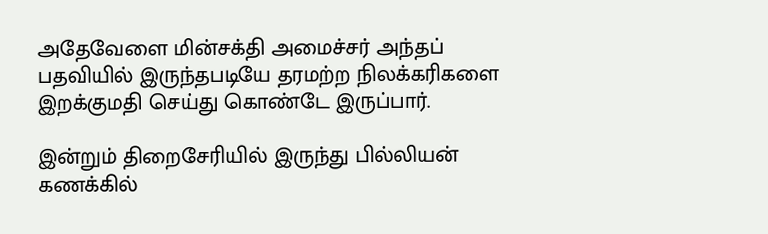அதேவேளை மின்சக்தி அமைச்சர் அந்தப் பதவியில் இருந்தபடியே தரமற்ற நிலக்கரிகளை இறக்குமதி செய்து கொண்டே இருப்பார்.

இன்றும் திறைசேரியில் இருந்து பில்லியன் கணக்கில்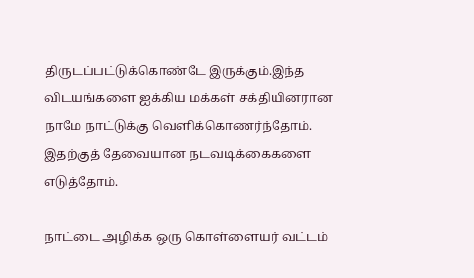திருடப்பட்டுக்கொண்டே இருக்கும்.இந்த விடயங்களை ஐக்கிய மக்கள் சக்தியினரான நாமே நாட்டுக்கு வெளிக்கொணர்ந்தோம். இதற்குத் தேவையான நடவடிக்கைகளை எடுத்தோம்.

நாட்டை அழிக்க ஒரு கொள்ளையர் வட்டம்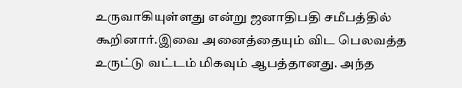உருவாகியுள்ளது என்று ஜனாதிபதி சமீபத்தில் கூறினார்.இவை அனைத்தையும் விட பெலவத்த உருட்டு வட்டம் மிகவும் ஆபத்தானது. அந்த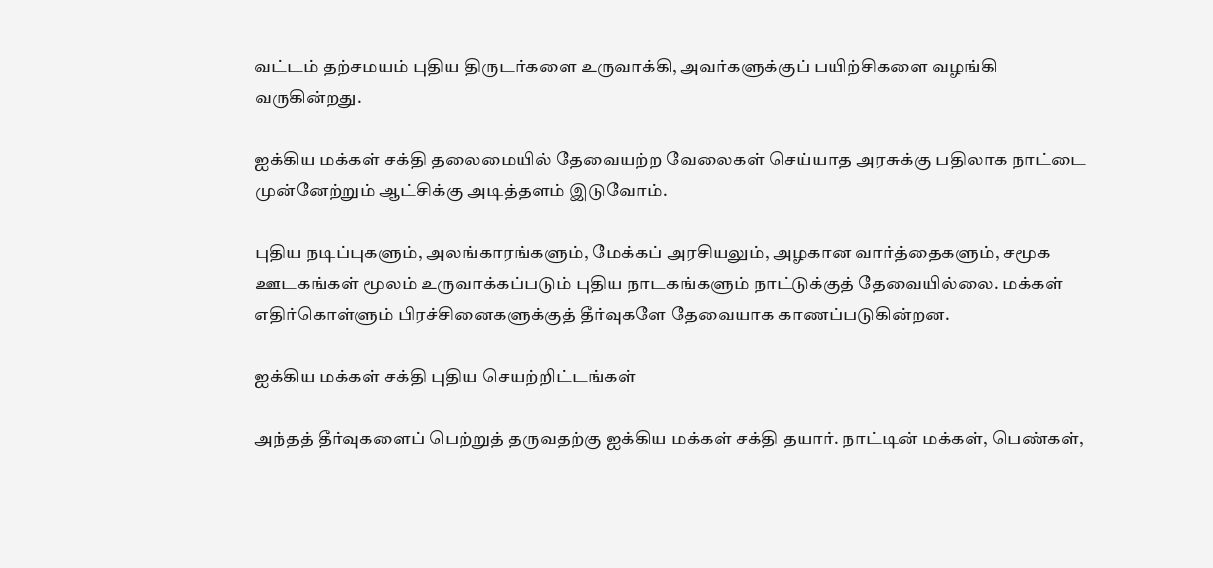வட்டம் தற்சமயம் புதிய திருடர்களை உருவாக்கி, அவர்களுக்குப் பயிற்சிகளை வழங்கி வருகின்றது.

ஐக்கிய மக்கள் சக்தி தலைமையில் தேவையற்ற வேலைகள் செய்யாத அரசுக்கு பதிலாக நாட்டை முன்னேற்றும் ஆட்சிக்கு அடித்தளம் இடுவோம்.

புதிய நடிப்புகளும், அலங்காரங்களும், மேக்கப் அரசியலும், அழகான வார்த்தைகளும், சமூக ஊடகங்கள் மூலம் உருவாக்கப்படும் புதிய நாடகங்களும் நாட்டுக்குத் தேவையில்லை. மக்கள் எதிர்கொள்ளும் பிரச்சினைகளுக்குத் தீர்வுகளே தேவையாக காணப்படுகின்றன.

ஐக்கிய மக்கள் சக்தி புதிய செயற்றிட்டங்கள்

அந்தத் தீர்வுகளைப் பெற்றுத் தருவதற்கு ஐக்கிய மக்கள் சக்தி தயார். நாட்டின் மக்கள், பெண்கள்,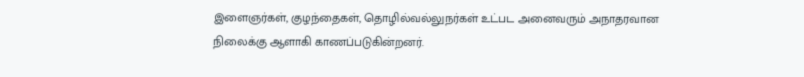இளைஞர்கள், குழந்தைகள், தொழில்வல்லுநர்கள் உட்பட அனைவரும் அநாதரவான நிலைக்கு ஆளாகி காணப்படுகின்றனர்.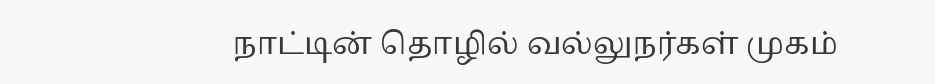நாட்டின் தொழில் வல்லுநர்கள் முகம்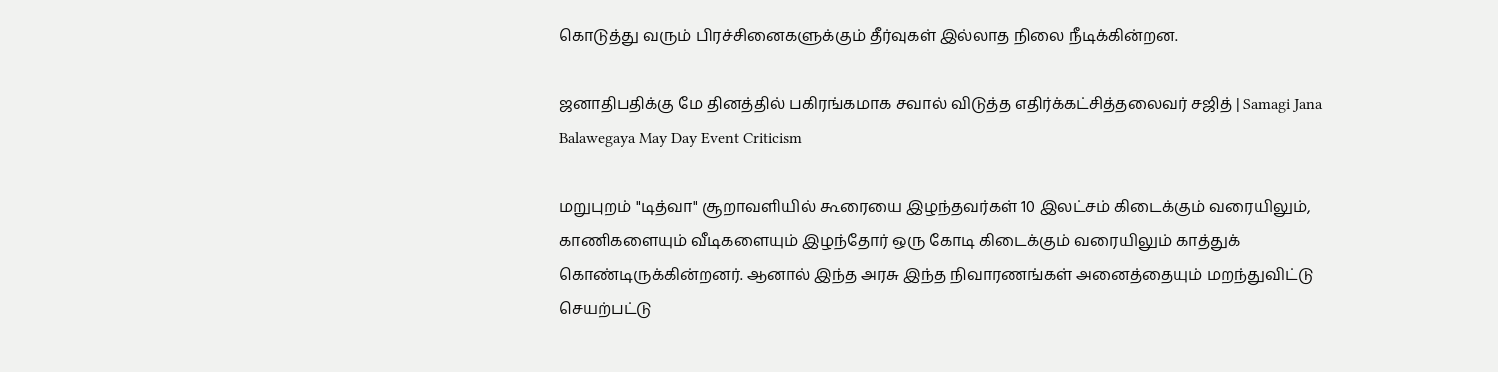கொடுத்து வரும் பிரச்சினைகளுக்கும் தீர்வுகள் இல்லாத நிலை நீடிக்கின்றன.

ஜனாதிபதிக்கு மே தினத்தில் பகிரங்கமாக சவால் விடுத்த எதிர்க்கட்சித்தலைவர் சஜித் | Samagi Jana Balawegaya May Day Event Criticism

மறுபுறம் "டித்வா" சூறாவளியில் கூரையை இழந்தவர்கள் 10 இலட்சம் கிடைக்கும் வரையிலும், காணிகளையும் வீடிகளையும் இழந்தோர் ஒரு கோடி கிடைக்கும் வரையிலும் காத்துக் கொண்டிருக்கின்றனர். ஆனால் இந்த அரசு இந்த நிவாரணங்கள் அனைத்தையும் மறந்துவிட்டு செயற்பட்டு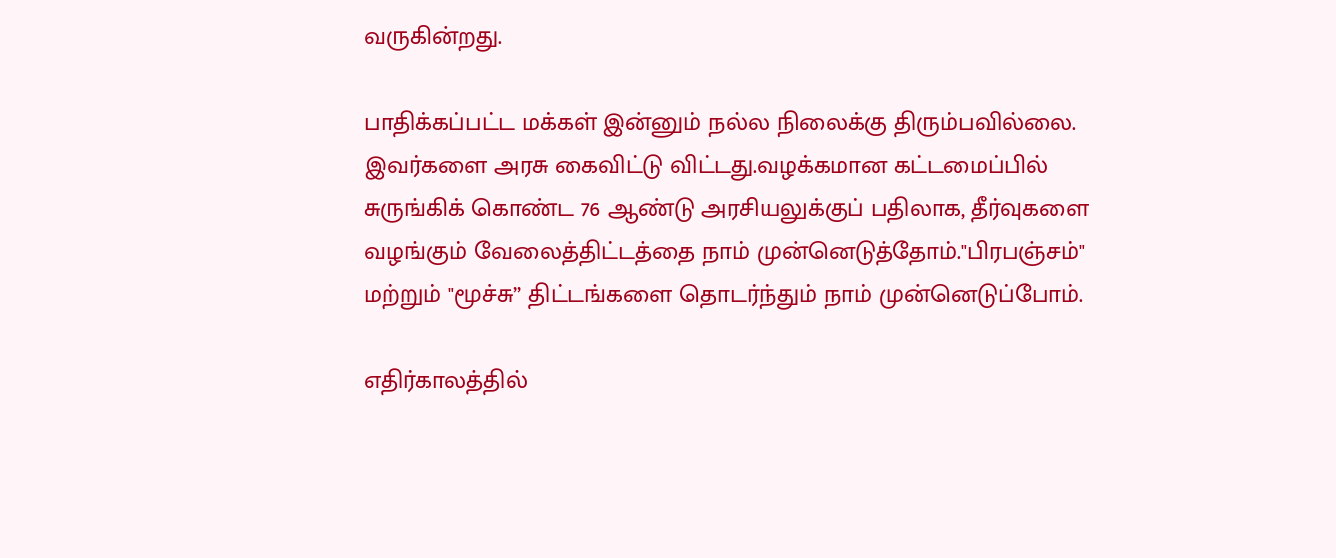வருகின்றது.

பாதிக்கப்பட்ட மக்கள் இன்னும் நல்ல நிலைக்கு திரும்பவில்லை. இவர்களை அரசு கைவிட்டு விட்டது.வழக்கமான கட்டமைப்பில் சுருங்கிக் கொண்ட 76 ஆண்டு அரசியலுக்குப் பதிலாக, தீர்வுகளை வழங்கும் வேலைத்திட்டத்தை நாம் முன்னெடுத்தோம்."பிரபஞ்சம்" மற்றும் "மூச்சு” திட்டங்களை தொடர்ந்தும் நாம் முன்னெடுப்போம்.

எதிர்காலத்தில்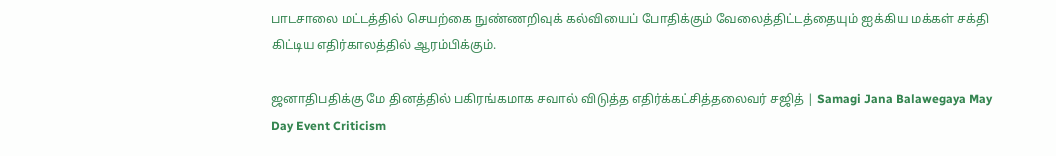பாடசாலை மட்டத்தில் செயற்கை நுண்ணறிவுக் கல்வியைப் போதிக்கும் வேலைத்திட்டத்தையும் ஐக்கிய மக்கள் சக்தி கிட்டிய எதிர்காலத்தில் ஆரம்பிக்கும்.

ஜனாதிபதிக்கு மே தினத்தில் பகிரங்கமாக சவால் விடுத்த எதிர்க்கட்சித்தலைவர் சஜித் | Samagi Jana Balawegaya May Day Event Criticism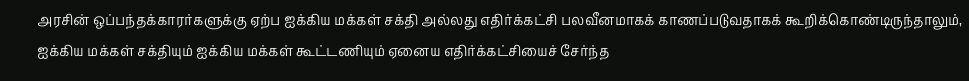அரசின் ஒப்பந்தக்காரர்களுக்கு ஏற்ப ஐக்கிய மக்கள் சக்தி அல்லது எதிர்க்கட்சி பலவீனமாகக் காணப்படுவதாகக் கூறிக்கொண்டிருந்தாலும், ஐக்கிய மக்கள் சக்தியும் ஐக்கிய மக்கள் கூட்டணியும் ஏனைய எதிர்க்கட்சியைச் சேர்ந்த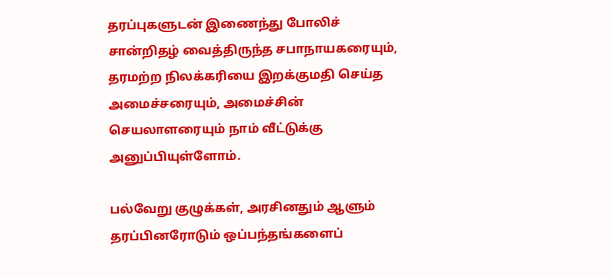தரப்புகளுடன் இணைந்து போலிச் சான்றிதழ் வைத்திருந்த சபாநாயகரையும், தரமற்ற நிலக்கரியை இறக்குமதி செய்த அமைச்சரையும், அமைச்சின் செயலாளரையும் நாம் வீட்டுக்கு அனுப்பியுள்ளோம்.

பல்வேறு குழுக்கள், அரசினதும் ஆளும் தரப்பினரோடும் ஒப்பந்தங்களைப்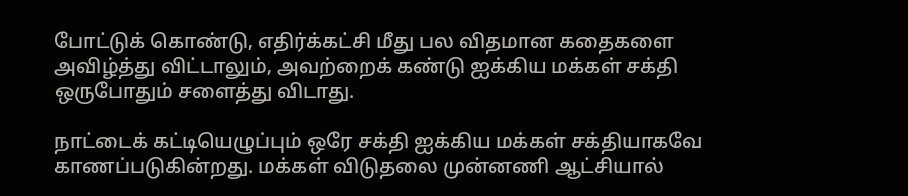போட்டுக் கொண்டு, எதிர்க்கட்சி மீது பல விதமான கதைகளை அவிழ்த்து விட்டாலும், அவற்றைக் கண்டு ஐக்கிய மக்கள் சக்தி ஒருபோதும் சளைத்து விடாது.

நாட்டைக் கட்டியெழுப்பும் ஒரே சக்தி ஐக்கிய மக்கள் சக்தியாகவே காணப்படுகின்றது. மக்கள் விடுதலை முன்னணி ஆட்சியால்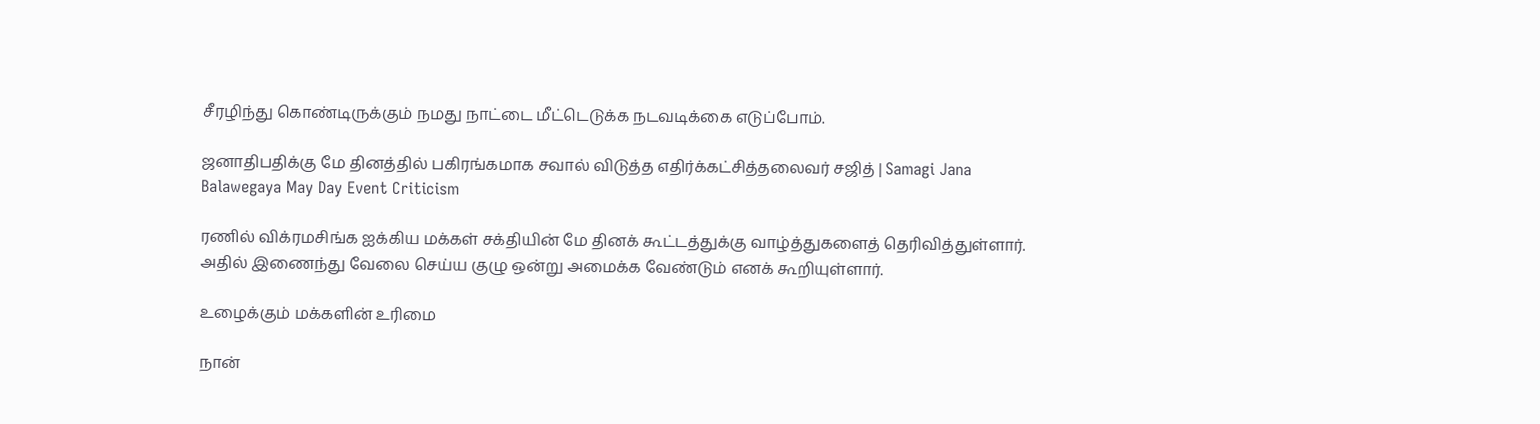சீரழிந்து கொண்டிருக்கும் நமது நாட்டை மீட்டெடுக்க நடவடிக்கை எடுப்போம்.

ஜனாதிபதிக்கு மே தினத்தில் பகிரங்கமாக சவால் விடுத்த எதிர்க்கட்சித்தலைவர் சஜித் | Samagi Jana Balawegaya May Day Event Criticism

ரணில் விக்ரமசிங்க ஐக்கிய மக்கள் சக்தியின் மே தினக் கூட்டத்துக்கு வாழ்த்துகளைத் தெரிவித்துள்ளார். அதில் இணைந்து வேலை செய்ய குழு ஒன்று அமைக்க வேண்டும் எனக் கூறியுள்ளார்.

உழைக்கும் மக்களின் உரிமை

நான்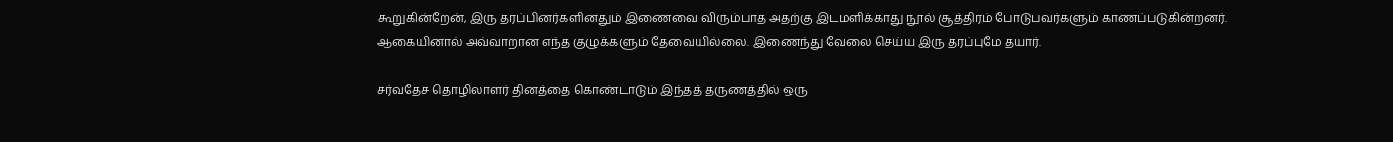கூறுகின்றேன், இரு தரப்பினர்களினதும் இணைவை விரும்பாத அதற்கு இடமளிக்காது நூல் சூத்திரம் போடுபவர்களும் காணப்படுகின்றனர். ஆகையினால் அவ்வாறான எந்த குழுக்களும் தேவையில்லை. இணைந்து வேலை செய்ய இரு தரப்புமே தயார்.

சர்வதேச தொழிலாளர் தினத்தை கொண்டாடும் இந்தத் தருணத்தில் ஒரு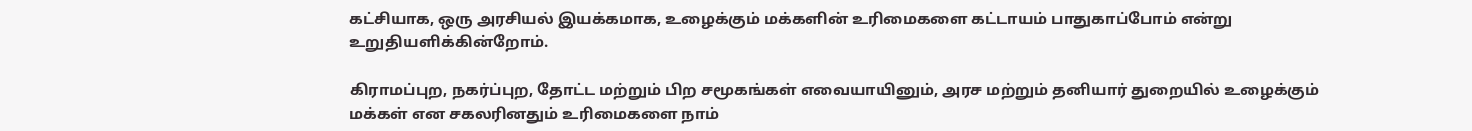கட்சியாக, ஒரு அரசியல் இயக்கமாக, உழைக்கும் மக்களின் உரிமைகளை கட்டாயம் பாதுகாப்போம் என்று உறுதியளிக்கின்றோம்.

கிராமப்புற, நகர்ப்புற, தோட்ட மற்றும் பிற சமூகங்கள் எவையாயினும், அரச மற்றும் தனியார் துறையில் உழைக்கும் மக்கள் என சகலரினதும் உரிமைகளை நாம்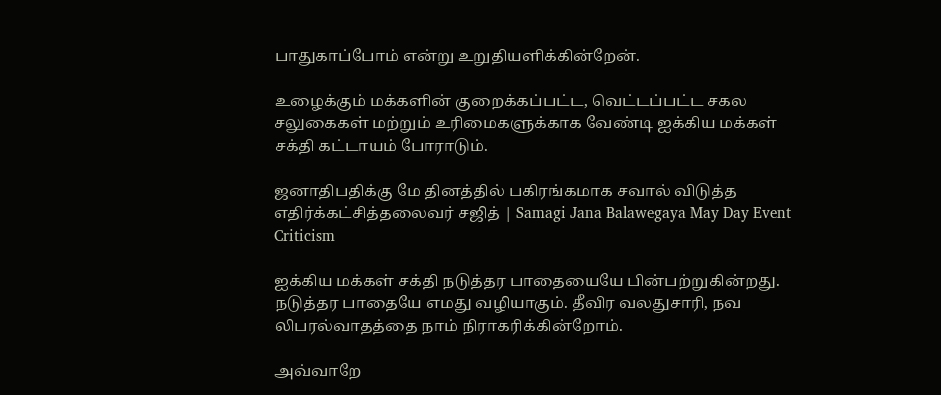பாதுகாப்போம் என்று உறுதியளிக்கின்றேன்.

உழைக்கும் மக்களின் குறைக்கப்பட்ட, வெட்டப்பட்ட சகல சலுகைகள் மற்றும் உரிமைகளுக்காக வேண்டி ஐக்கிய மக்கள் சக்தி கட்டாயம் போராடும்.

ஜனாதிபதிக்கு மே தினத்தில் பகிரங்கமாக சவால் விடுத்த எதிர்க்கட்சித்தலைவர் சஜித் | Samagi Jana Balawegaya May Day Event Criticism

ஐக்கிய மக்கள் சக்தி நடுத்தர பாதையையே பின்பற்றுகின்றது. நடுத்தர பாதையே எமது வழியாகும். தீவிர வலதுசாரி, நவ லிபரல்வாதத்தை நாம் நிராகரிக்கின்றோம்.

அவ்வாறே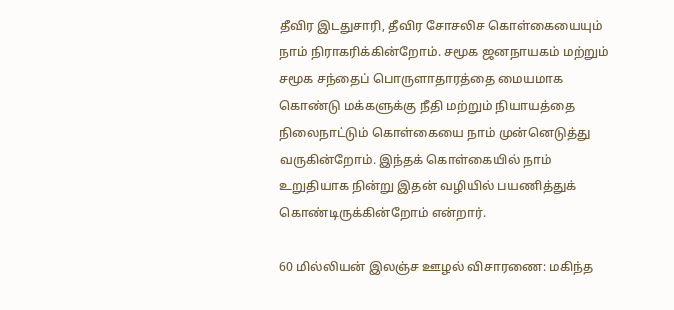தீவிர இடதுசாரி, தீவிர சோசலிச கொள்கையையும் நாம் நிராகரிக்கின்றோம். சமூக ஜனநாயகம் மற்றும் சமூக சந்தைப் பொருளாதாரத்தை மையமாக கொண்டு மக்களுக்கு நீதி மற்றும் நியாயத்தை நிலைநாட்டும் கொள்கையை நாம் முன்னெடுத்து வருகின்றோம். இந்தக் கொள்கையில் நாம் உறுதியாக நின்று இதன் வழியில் பயணித்துக் கொண்டிருக்கின்றோம் என்றார்.

60 மில்லியன் இலஞ்ச ஊழல் விசாரணை: மகிந்த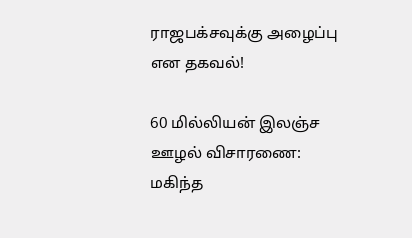ராஜபக்‌சவுக்கு அழைப்பு என தகவல்!

60 மில்லியன் இலஞ்ச ஊழல் விசாரணை: மகிந்த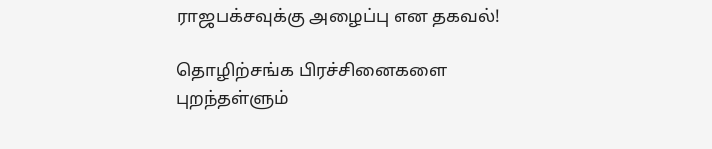ராஜபக்‌சவுக்கு அழைப்பு என தகவல்!

தொழிற்சங்க பிரச்சினைகளை புறந்தள்ளும்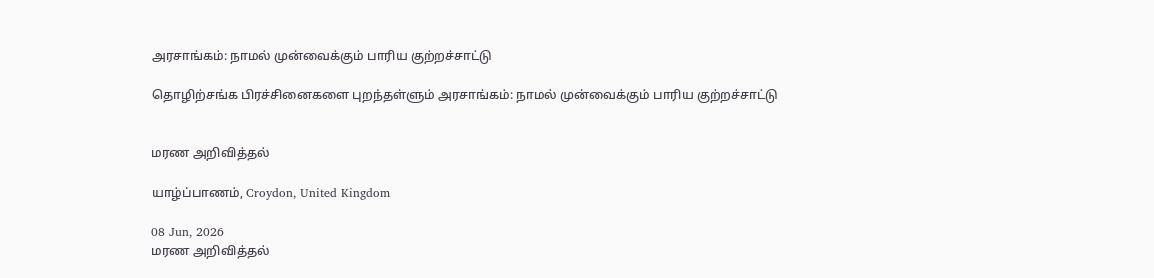அரசாங்கம்: நாமல் முன்வைக்கும் பாரிய குற்றச்சாட்டு

தொழிற்சங்க பிரச்சினைகளை புறந்தள்ளும் அரசாங்கம்: நாமல் முன்வைக்கும் பாரிய குற்றச்சாட்டு


மரண அறிவித்தல்

யாழ்ப்பாணம், Croydon, United Kingdom

08 Jun, 2026
மரண அறிவித்தல்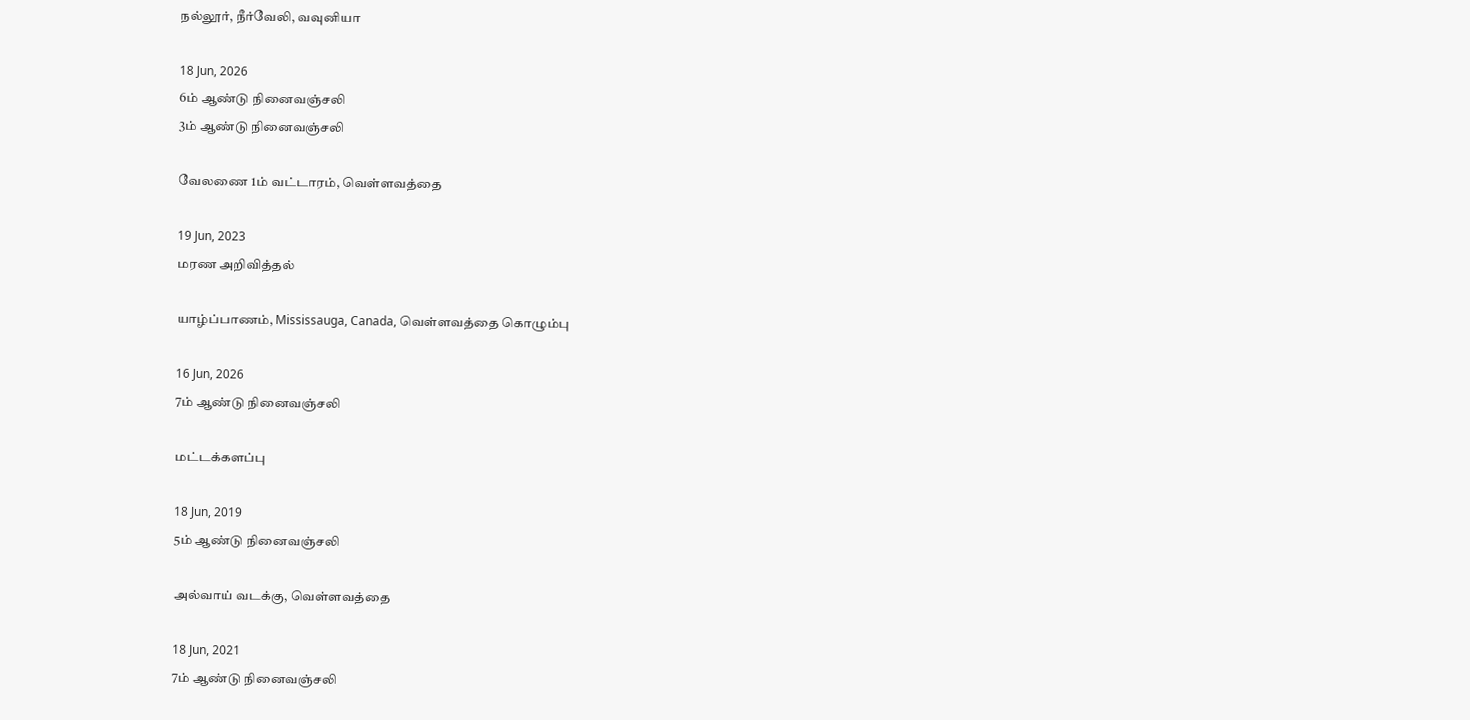நல்லூர், நீர்வேலி, வவுனியா

18 Jun, 2026
6ம் ஆண்டு நினைவஞ்சலி
3ம் ஆண்டு நினைவஞ்சலி

வேலணை 1ம் வட்டாரம், வெள்ளவத்தை

19 Jun, 2023
மரண அறிவித்தல்

யாழ்ப்பாணம், Mississauga, Canada, வெள்ளவத்தை கொழும்பு

16 Jun, 2026
7ம் ஆண்டு நினைவஞ்சலி

மட்டக்களப்பு

18 Jun, 2019
5ம் ஆண்டு நினைவஞ்சலி

அல்வாய் வடக்கு, வெள்ளவத்தை

18 Jun, 2021
7ம் ஆண்டு நினைவஞ்சலி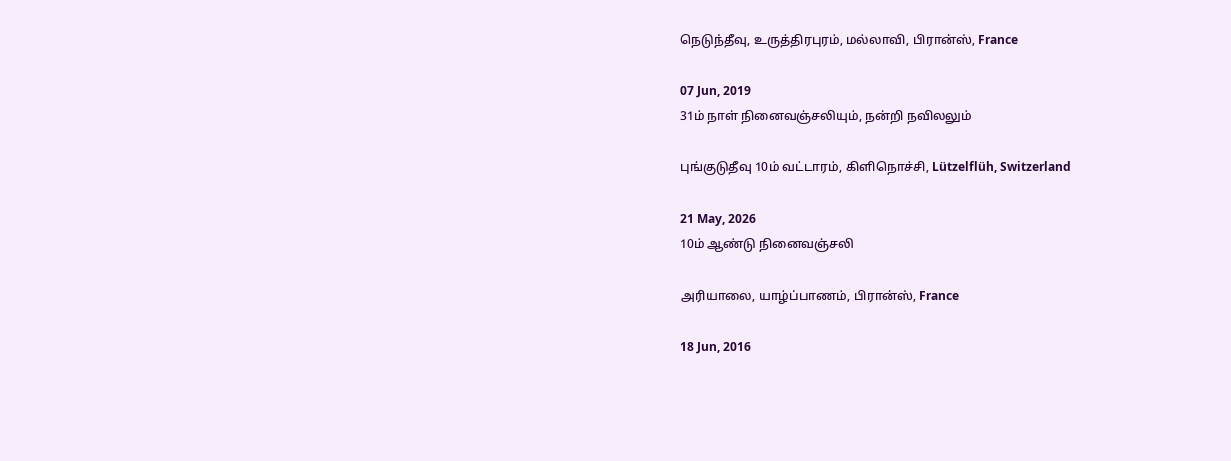நெடுந்தீவு, உருத்திரபுரம், மல்லாவி, பிரான்ஸ், France

07 Jun, 2019
31ம் நாள் நினைவஞ்சலியும், நன்றி நவிலலும்

புங்குடுதீவு 10ம் வட்டாரம், கிளிநொச்சி, Lützelflüh, Switzerland

21 May, 2026
10ம் ஆண்டு நினைவஞ்சலி

அரியாலை, யாழ்ப்பாணம், பிரான்ஸ், France

18 Jun, 2016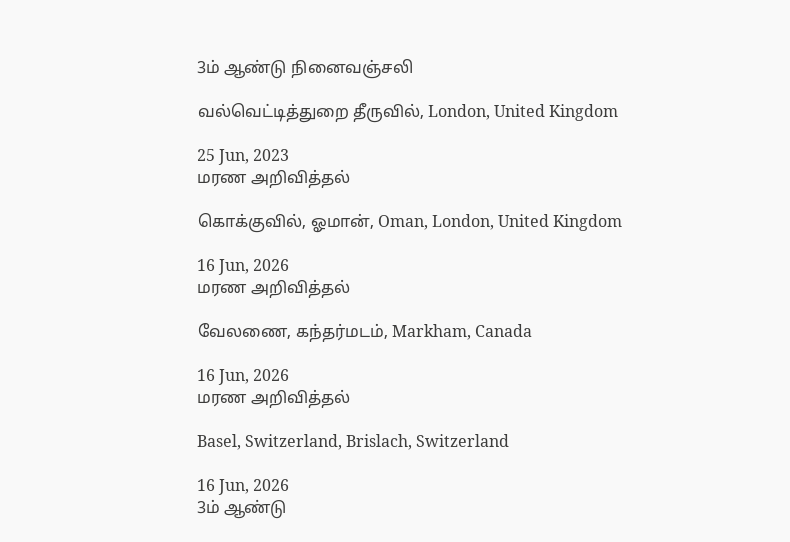3ம் ஆண்டு நினைவஞ்சலி

வல்வெட்டித்துறை தீருவில், London, United Kingdom

25 Jun, 2023
மரண அறிவித்தல்

கொக்குவில், ஓமான், Oman, London, United Kingdom

16 Jun, 2026
மரண அறிவித்தல்

வேலணை, கந்தர்மடம், Markham, Canada

16 Jun, 2026
மரண அறிவித்தல்

Basel, Switzerland, Brislach, Switzerland

16 Jun, 2026
3ம் ஆண்டு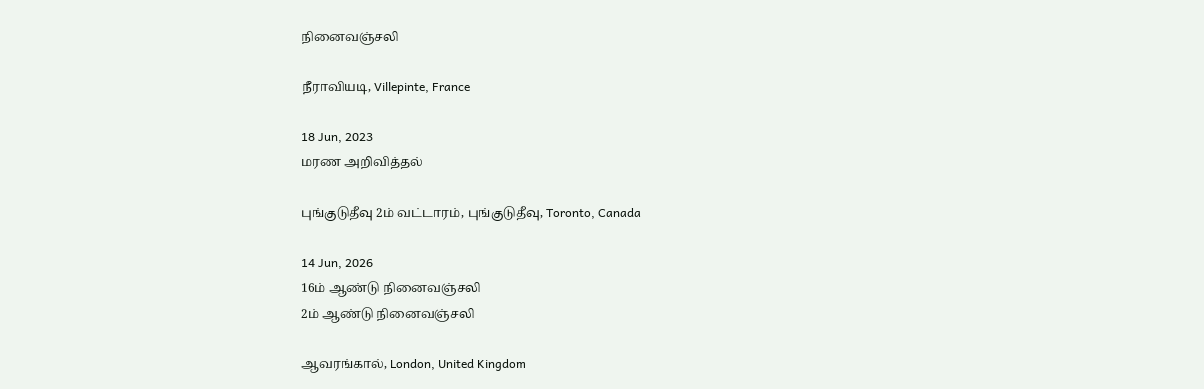நினைவஞ்சலி

நீராவியடி, Villepinte, France

18 Jun, 2023
மரண அறிவித்தல்

புங்குடுதீவு 2ம் வட்டாரம், புங்குடுதீவு, Toronto, Canada

14 Jun, 2026
16ம் ஆண்டு நினைவஞ்சலி
2ம் ஆண்டு நினைவஞ்சலி

ஆவரங்கால், London, United Kingdom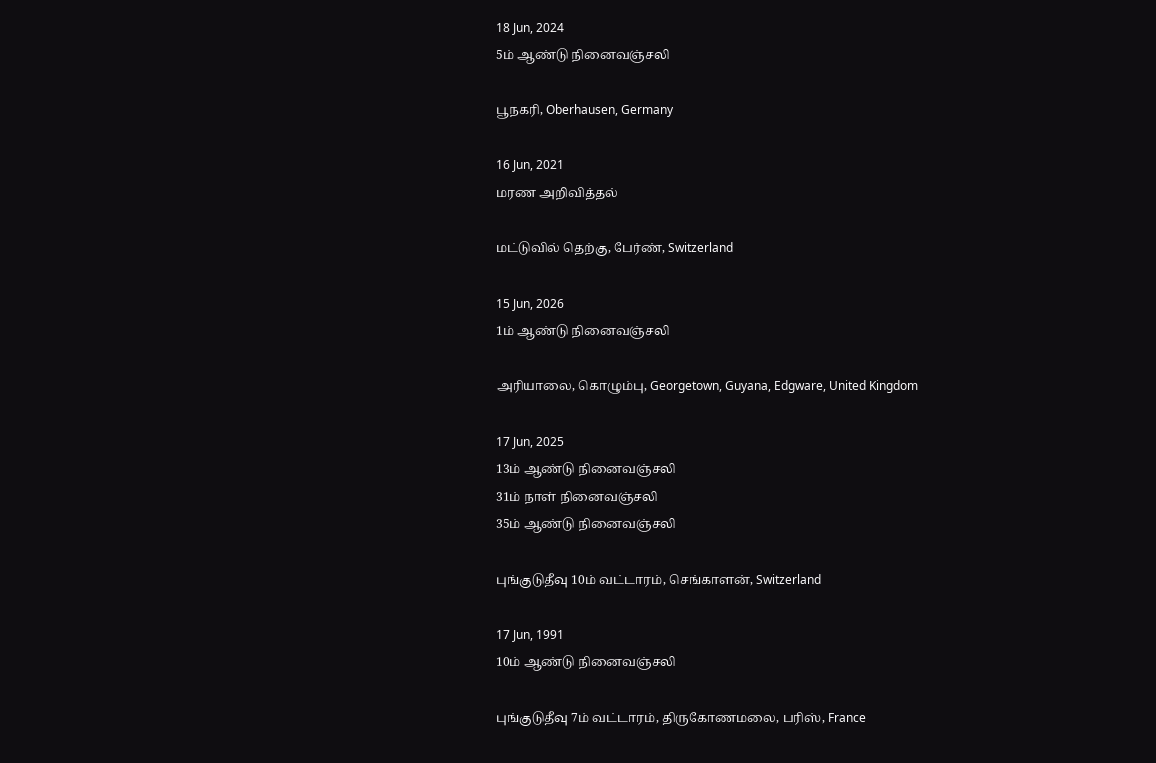18 Jun, 2024
5ம் ஆண்டு நினைவஞ்சலி

பூநகரி, Oberhausen, Germany

16 Jun, 2021
மரண அறிவித்தல்

மட்டுவில் தெற்கு, பேர்ண், Switzerland

15 Jun, 2026
1ம் ஆண்டு நினைவஞ்சலி

அரியாலை, கொழும்பு, Georgetown, Guyana, Edgware, United Kingdom

17 Jun, 2025
13ம் ஆண்டு நினைவஞ்சலி
31ம் நாள் நினைவஞ்சலி
35ம் ஆண்டு நினைவஞ்சலி

புங்குடுதீவு 10ம் வட்டாரம், செங்காளன், Switzerland

17 Jun, 1991
10ம் ஆண்டு நினைவஞ்சலி

புங்குடுதீவு 7ம் வட்டாரம், திருகோணமலை, பரிஸ், France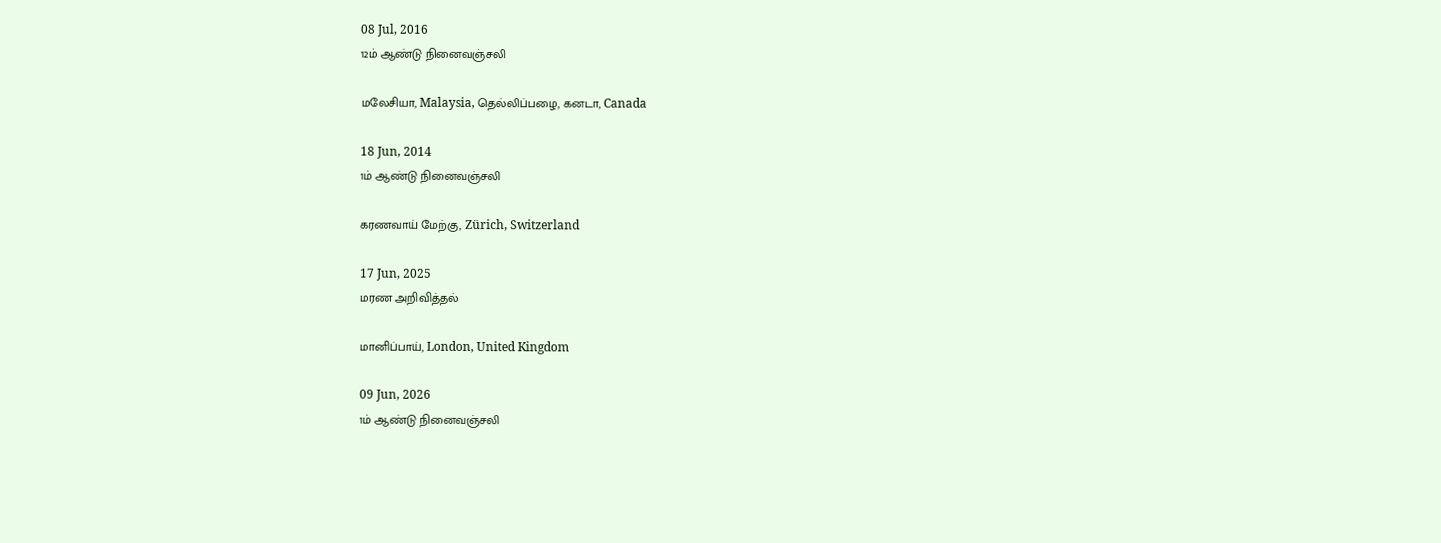08 Jul, 2016
12ம் ஆண்டு நினைவஞ்சலி

மலேசியா, Malaysia, தெல்லிப்பழை, கனடா, Canada

18 Jun, 2014
1ம் ஆண்டு நினைவஞ்சலி

கரணவாய் மேற்கு, Zürich, Switzerland

17 Jun, 2025
மரண அறிவித்தல்

மானிப்பாய், London, United Kingdom

09 Jun, 2026
1ம் ஆண்டு நினைவஞ்சலி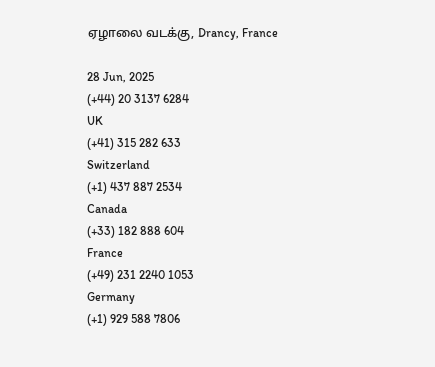ஏழாலை வடக்கு, Drancy, France

28 Jun, 2025
(+44) 20 3137 6284
UK
(+41) 315 282 633
Switzerland
(+1) 437 887 2534
Canada
(+33) 182 888 604
France
(+49) 231 2240 1053
Germany
(+1) 929 588 7806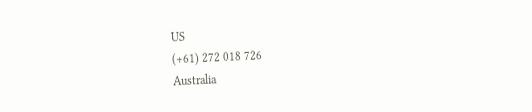US
(+61) 272 018 726
Australia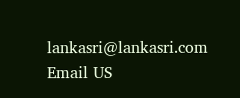lankasri@lankasri.com
Email US